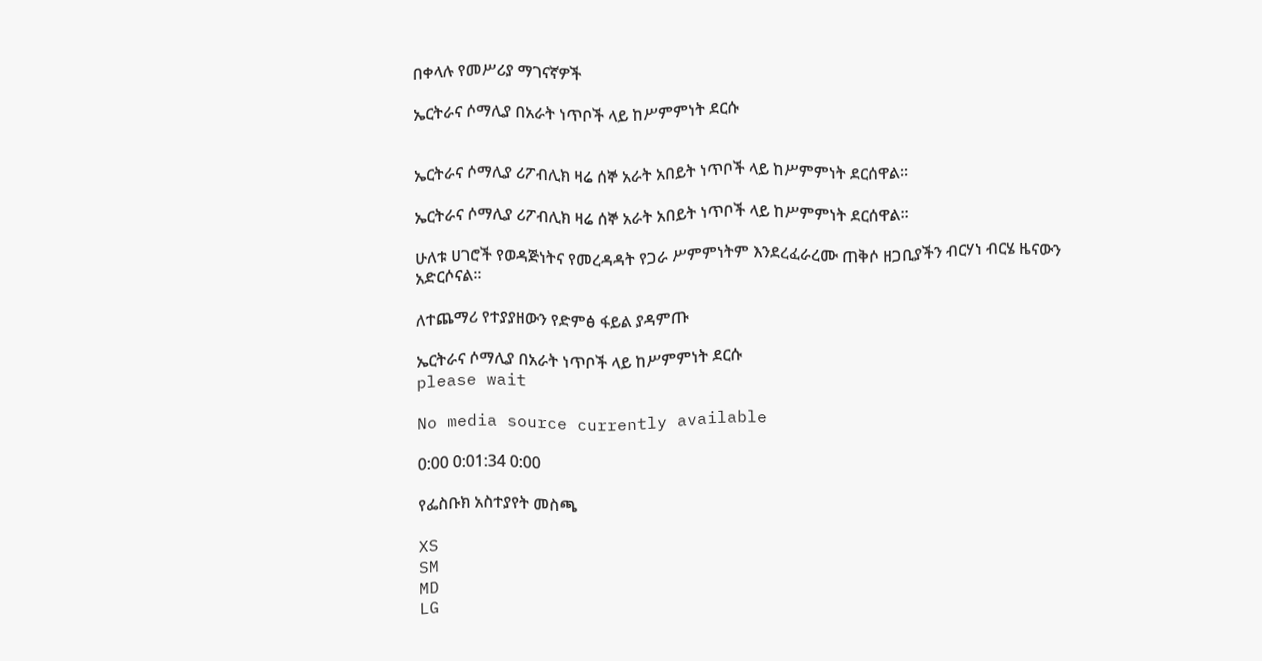በቀላሉ የመሥሪያ ማገናኛዎች

ኤርትራና ሶማሊያ በአራት ነጥቦች ላይ ከሥምምነት ደርሱ


ኤርትራና ሶማሊያ ሪፖብሊክ ዛሬ ሰኞ አራት አበይት ነጥቦች ላይ ከሥምምነት ደርሰዋል፡፡

ኤርትራና ሶማሊያ ሪፖብሊክ ዛሬ ሰኞ አራት አበይት ነጥቦች ላይ ከሥምምነት ደርሰዋል፡፡

ሁለቱ ሀገሮች የወዳጅነትና የመረዳዳት የጋራ ሥምምነትም እንደረፈራረሙ ጠቅሶ ዘጋቢያችን ብርሃነ ብርሄ ዜናውን አድርሶናል፡፡

ለተጨማሪ የተያያዘውን የድምፅ ፋይል ያዳምጡ

ኤርትራና ሶማሊያ በአራት ነጥቦች ላይ ከሥምምነት ደርሱ
please wait

No media source currently available

0:00 0:01:34 0:00

የፌስቡክ አስተያየት መስጫ

XS
SM
MD
LG